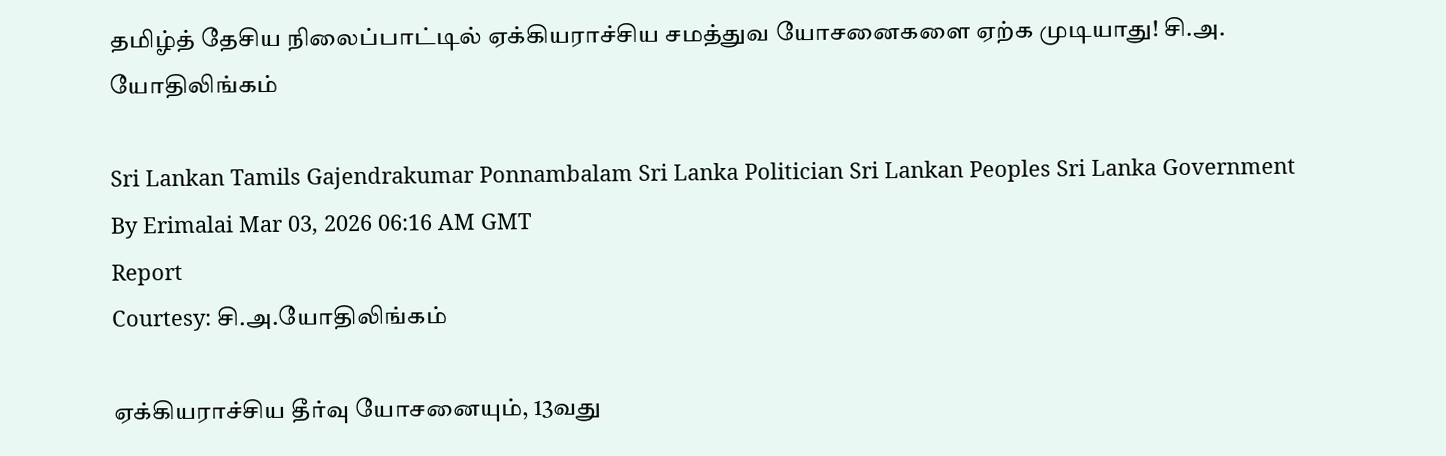தமிழ்த் தேசிய நிலைப்பாட்டில் ஏக்கியராச்சிய சமத்துவ யோசனைகளை ஏற்க முடியாது! சி.அ. யோதிலிங்கம்

Sri Lankan Tamils Gajendrakumar Ponnambalam Sri Lanka Politician Sri Lankan Peoples Sri Lanka Government
By Erimalai Mar 03, 2026 06:16 AM GMT
Report
Courtesy: சி.அ.யோதிலிங்கம்

ஏக்கியராச்சிய தீர்வு யோசனையும், 13வது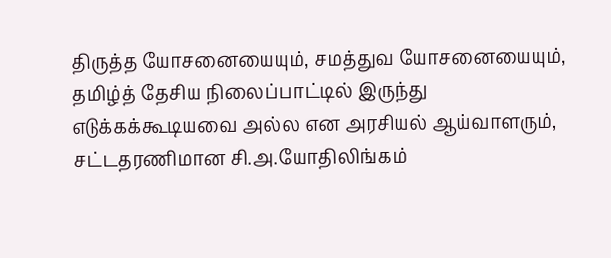திருத்த யோசனையையும், சமத்துவ யோசனையையும், தமிழ்த் தேசிய நிலைப்பாட்டில் இருந்து எடுக்கக்கூடியவை அல்ல என அரசியல் ஆய்வாளரும், சட்டதரணிமான சி.அ.யோதிலிங்கம்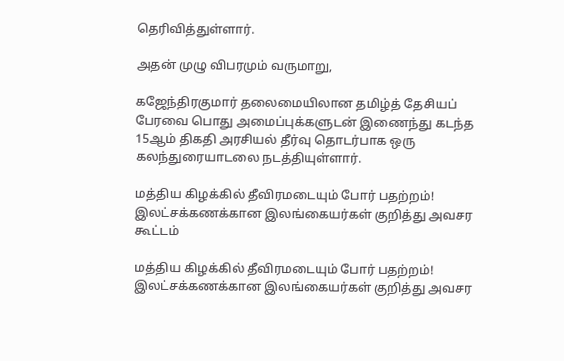தெரிவித்துள்ளார்.

அதன் முழு விபரமும் வருமாறு,

கஜேந்திரகுமார் தலைமையிலான தமிழ்த் தேசியப் பேரவை பொது அமைப்புக்களுடன் இணைந்து கடந்த 15ஆம் திகதி அரசியல் தீர்வு தொடர்பாக ஒரு கலந்துரையாடலை நடத்தியுள்ளார்.

மத்திய கிழக்கில் தீவிரமடையும் போர் பதற்றம்! இலட்சக்கணக்கான இலங்கையர்கள் குறித்து அவசர கூட்டம்

மத்திய கிழக்கில் தீவிரமடையும் போர் பதற்றம்! இலட்சக்கணக்கான இலங்கையர்கள் குறித்து அவசர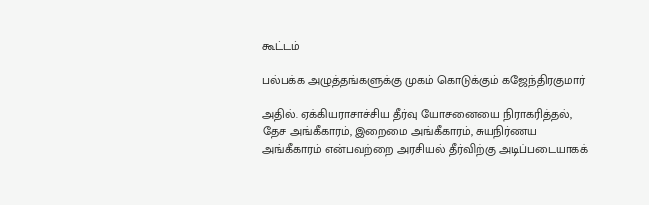கூட்டம்

பல்பக்க அழுத்தங்களுக்கு முகம் கொடுக்கும் கஜேந்திரகுமார்

அதில். ஏக்கியராசாச்சிய தீர்வு யோசனையை நிராகரித்தல், தேச அங்கீகாரம், இறைமை அங்கீகாரம், சுயநிர்ணய அங்கீகாரம் என்பவற்றை அரசியல் தீர்விற்கு அடிப்படையாகக்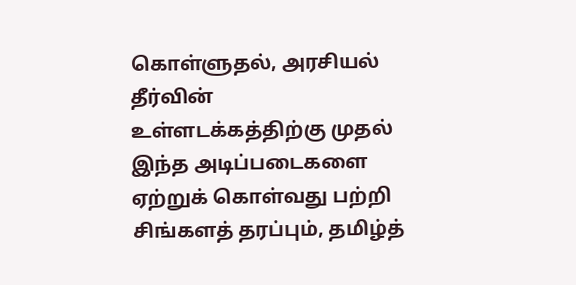கொள்ளுதல், அரசியல் தீர்வின் உள்ளடக்கத்திற்கு முதல் இந்த அடிப்படைகளை ஏற்றுக் கொள்வது பற்றி சிங்களத் தரப்பும், தமிழ்த்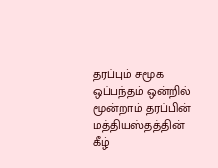தரப்பும் சமூக ஒப்பந்தம் ஒன்றில் மூன்றாம் தரப்பின் மத்தியஸ்தத்தின் கீழ்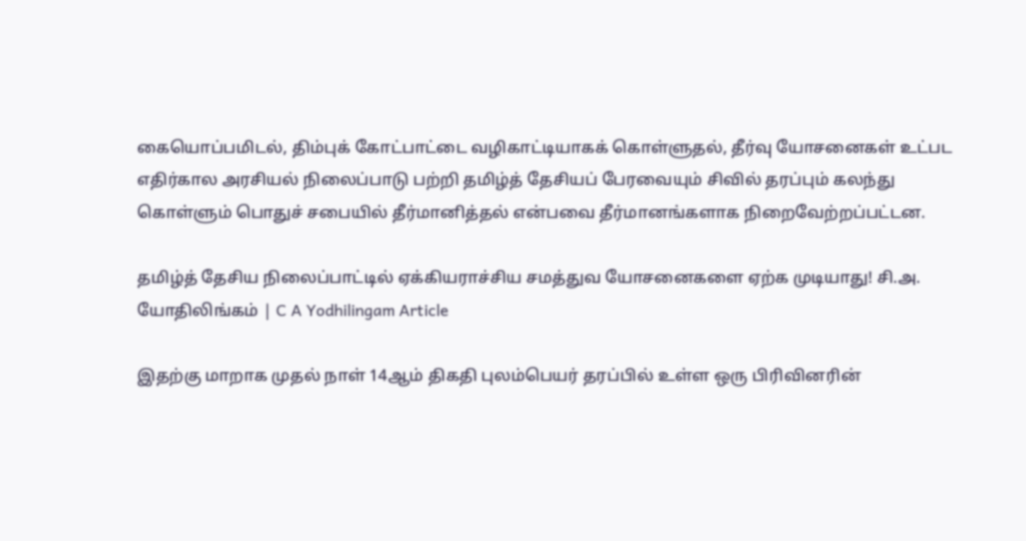கையொப்பமிடல், திம்புக் கோட்பாட்டை வழிகாட்டியாகக் கொள்ளுதல், தீர்வு யோசனைகள் உட்பட எதிர்கால அரசியல் நிலைப்பாடு பற்றி தமிழ்த் தேசியப் பேரவையும் சிவில் தரப்பும் கலந்து கொள்ளும் பொதுச் சபையில் தீர்மானித்தல் என்பவை தீர்மானங்களாக நிறைவேற்றப்பட்டன.

தமிழ்த் தேசிய நிலைப்பாட்டில் ஏக்கியராச்சிய சமத்துவ யோசனைகளை ஏற்க முடியாது! சி.அ. யோதிலிங்கம் | C A Yodhilingam Article

இதற்கு மாறாக முதல் நாள் 14ஆம் திகதி புலம்பெயர் தரப்பில் உள்ள ஒரு பிரிவினரின்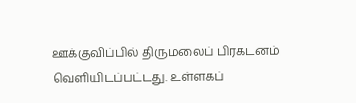ஊக்குவிப்பில் திருமலைப் பிரகடனம் வெளியிடப்பட்டது. உள்ளகப்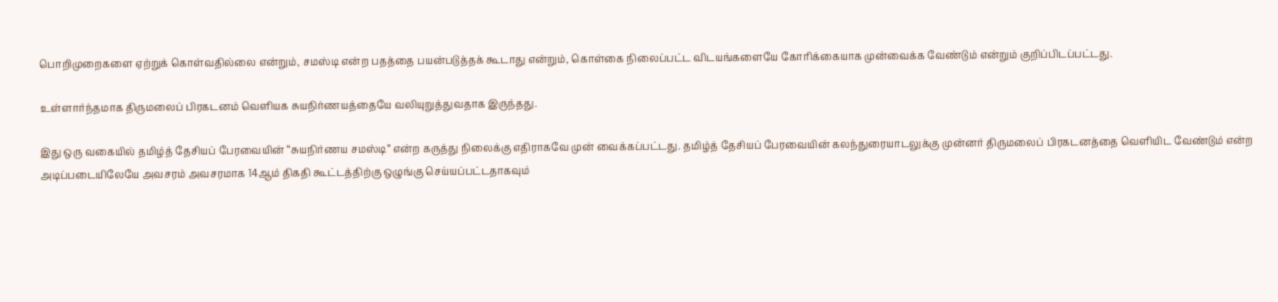பொறிமுறைகளை ஏற்றுக் கொள்வதில்லை என்றும், சமஸ்டி என்ற பதத்தை பயன்படுத்தக் கூடாது என்றும், கொள்கை நிலைப்பட்ட விடயங்களையே கோரிக்கையாக முன்வைக்க வேண்டும் என்றும் குறிப்பிடப்பட்டது.

உள்ளார்ந்தமாக திருமலைப் பிரகடனம் வெளியக சுயநிர்ணயத்தையே வலியுறுத்துவதாக இருந்தது.

இது ஒரு வகையில் தமிழ்த் தேசியப் பேரவையின் “சுயநிர்ணய சமஸ்டி” என்ற கருத்து நிலைக்கு எதிராகவே முன் வைக்கப்பட்டது. தமிழ்த் தேசியப் பேரவையின் கலந்துரையாடலுக்கு முன்னர் திருமலைப் பிரகடனத்தை வெளியிட வேண்டும் என்ற அடிப்படையிலேயே அவசரம் அவசரமாக 14ஆம் திகதி கூட்டத்திற்கு ஒழுங்கு செய்யப்பட்டதாகவும்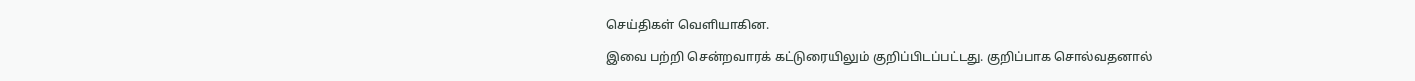செய்திகள் வெளியாகின.

இவை பற்றி சென்றவாரக் கட்டுரையிலும் குறிப்பிடப்பட்டது. குறிப்பாக சொல்வதனால்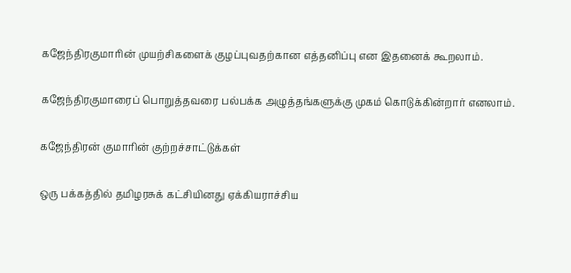கஜேந்திரகுமாரின் முயற்சிகளைக் குழப்புவதற்கான எத்தனிப்பு என இதனைக் கூறலாம்.

கஜேந்திரகுமாரைப் பொறுத்தவரை பல்பக்க அழுத்தங்களுக்கு முகம் கொடுக்கின்றார் எனலாம்.

கஜேந்திரன் குமாரின் குற்றச்சாட்டுக்கள்

ஒரு பக்கத்தில் தமிழரசுக் கட்சியினது ஏக்கியராச்சிய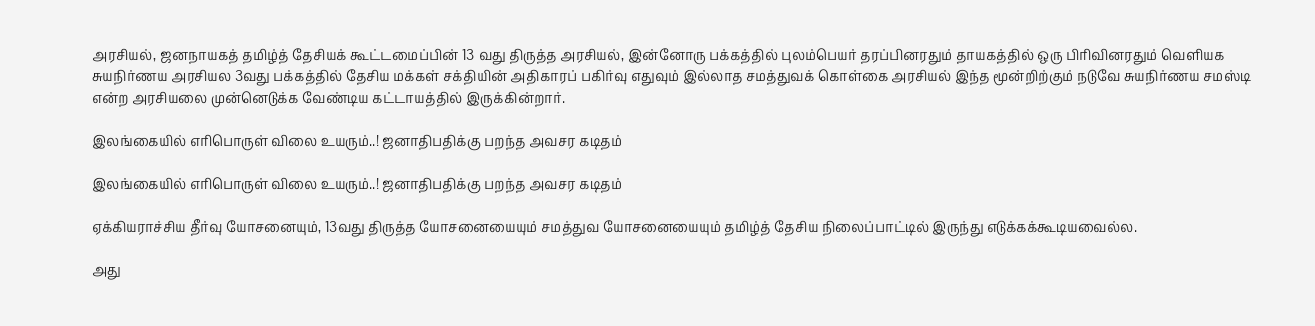அரசியல், ஜனநாயகத் தமிழ்த் தேசியக் கூட்டமைப்பின் 13 வது திருத்த அரசியல், இன்னோரு பக்கத்தில் புலம்பெயர் தரப்பினரதும் தாயகத்தில் ஒரு பிரிவினரதும் வெளியக சுயநிர்ணய அரசியல 3வது பக்கத்தில் தேசிய மக்கள் சக்தியின் அதிகாரப் பகிர்வு எதுவும் இல்லாத சமத்துவக் கொள்கை அரசியல் இந்த மூன்றிற்கும் நடுவே சுயநிர்ணய சமஸ்டி என்ற அரசியலை முன்னெடுக்க வேண்டிய கட்டாயத்தில் இருக்கின்றார்.

இலங்கையில் எரிபொருள் விலை உயரும்..! ஜனாதிபதிக்கு பறந்த அவசர கடிதம்

இலங்கையில் எரிபொருள் விலை உயரும்..! ஜனாதிபதிக்கு பறந்த அவசர கடிதம்

ஏக்கியராச்சிய தீர்வு யோசனையும், 13வது திருத்த யோசனையையும் சமத்துவ யோசனையையும் தமிழ்த் தேசிய நிலைப்பாட்டில் இருந்து எடுக்கக்கூடியவைல்ல.

அது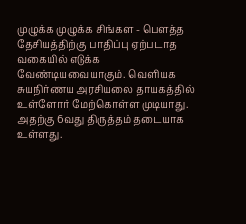முழுக்க முழுக்க சிங்கள - பௌத்த தேசியத்திற்கு பாதிப்பு ஏற்படாத வகையில் எடுக்க வேண்டியவையாகும். வெளியக சுயநிர்ணய அரசியலை தாயகத்தில் உள்ளோர் மேற்கொள்ள முடியாது. அதற்கு 6வது திருத்தம் தடையாக உள்ளது.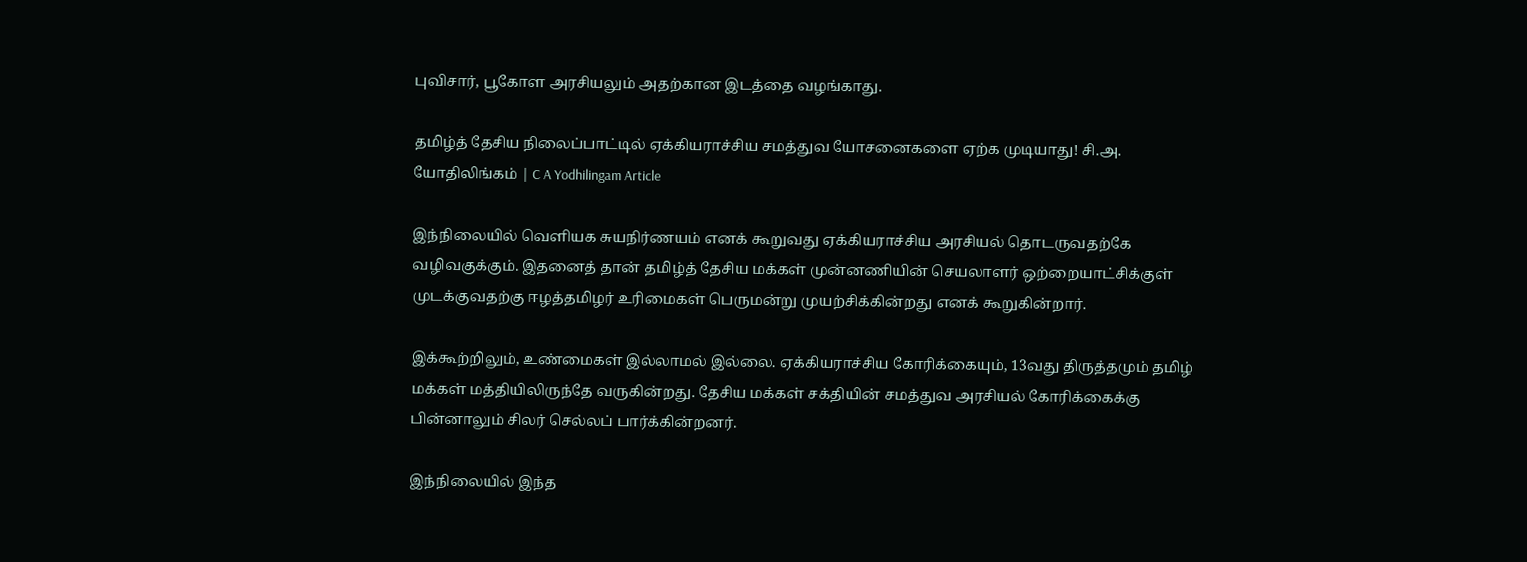புவிசார், பூகோள அரசியலும் அதற்கான இடத்தை வழங்காது.

தமிழ்த் தேசிய நிலைப்பாட்டில் ஏக்கியராச்சிய சமத்துவ யோசனைகளை ஏற்க முடியாது! சி.அ. யோதிலிங்கம் | C A Yodhilingam Article

இந்நிலையில் வெளியக சுயநிர்ணயம் எனக் கூறுவது ஏக்கியராச்சிய அரசியல் தொடருவதற்கே வழிவகுக்கும். இதனைத் தான் தமிழ்த் தேசிய மக்கள் முன்னணியின் செயலாளர் ஒற்றையாட்சிக்குள் முடக்குவதற்கு ஈழத்தமிழர் உரிமைகள் பெருமன்று முயற்சிக்கின்றது எனக் கூறுகின்றார்.

இக்கூற்றிலும், உண்மைகள் இல்லாமல் இல்லை. ஏக்கியராச்சிய கோரிக்கையும், 13வது திருத்தமும் தமிழ் மக்கள் மத்தியிலிருந்தே வருகின்றது. தேசிய மக்கள் சக்தியின் சமத்துவ அரசியல் கோரிக்கைக்கு பின்னாலும் சிலர் செல்லப் பார்க்கின்றனர்.

இந்நிலையில் இந்த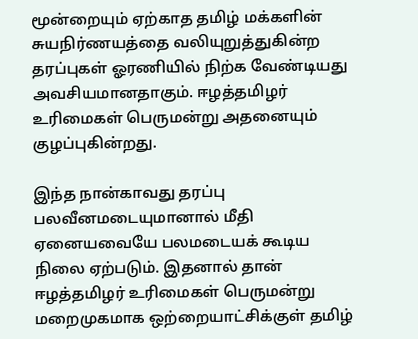மூன்றையும் ஏற்காத தமிழ் மக்களின் சுயநிர்ணயத்தை வலியுறுத்துகின்ற தரப்புகள் ஓரணியில் நிற்க வேண்டியது அவசியமானதாகும். ஈழத்தமிழர் உரிமைகள் பெருமன்று அதனையும் குழப்புகின்றது.

இந்த நான்காவது தரப்பு பலவீனமடையுமானால் மீதி ஏனையவையே பலமடையக் கூடிய நிலை ஏற்படும். இதனால் தான் ஈழத்தமிழர் உரிமைகள் பெருமன்று மறைமுகமாக ஒற்றையாட்சிக்குள் தமிழ்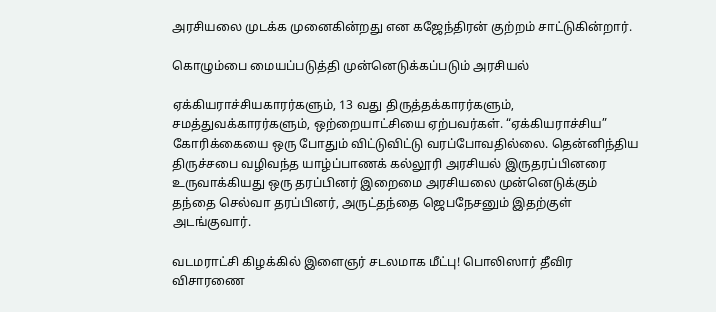அரசியலை முடக்க முனைகின்றது என கஜேந்திரன் குற்றம் சாட்டுகின்றார்.

கொழும்பை மையப்படுத்தி முன்னெடுக்கப்படும் அரசியல்

ஏக்கியராச்சியகாரர்களும், 13 வது திருத்தக்காரர்களும், சமத்துவக்காரர்களும், ஒற்றையாட்சியை ஏற்பவர்கள். “ஏக்கியராச்சிய” கோரிக்கையை ஒரு போதும் விட்டுவிட்டு வரப்போவதில்லை. தென்னிந்திய திருச்சபை வழிவந்த யாழ்ப்பாணக் கல்லூரி அரசியல் இருதரப்பினரை உருவாக்கியது ஒரு தரப்பினர் இறைமை அரசியலை முன்னெடுக்கும் தந்தை செல்வா தரப்பினர், அருட்தந்தை ஜெபநேசனும் இதற்குள் அடங்குவார்.

வடமராட்சி கிழக்கில் இளைஞர் சடலமாக மீட்பு! பொலிஸார் தீவிர விசாரணை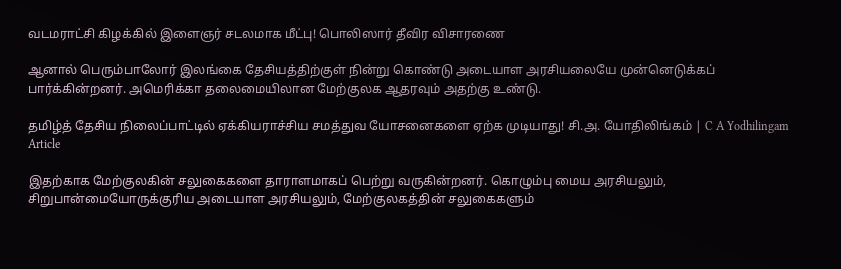வடமராட்சி கிழக்கில் இளைஞர் சடலமாக மீட்பு! பொலிஸார் தீவிர விசாரணை

ஆனால் பெரும்பாலோர் இலங்கை தேசியத்திற்குள் நின்று கொண்டு அடையாள அரசியலையே முன்னெடுக்கப் பார்க்கின்றனர். அமெரிக்கா தலைமையிலான மேற்குலக ஆதரவும் அதற்கு உண்டு.

தமிழ்த் தேசிய நிலைப்பாட்டில் ஏக்கியராச்சிய சமத்துவ யோசனைகளை ஏற்க முடியாது! சி.அ. யோதிலிங்கம் | C A Yodhilingam Article

இதற்காக மேற்குலகின் சலுகைகளை தாராளமாகப் பெற்று வருகின்றனர். கொழும்பு மைய அரசியலும், சிறுபான்மையோருக்குரிய அடையாள அரசியலும், மேற்குலகத்தின் சலுகைகளும்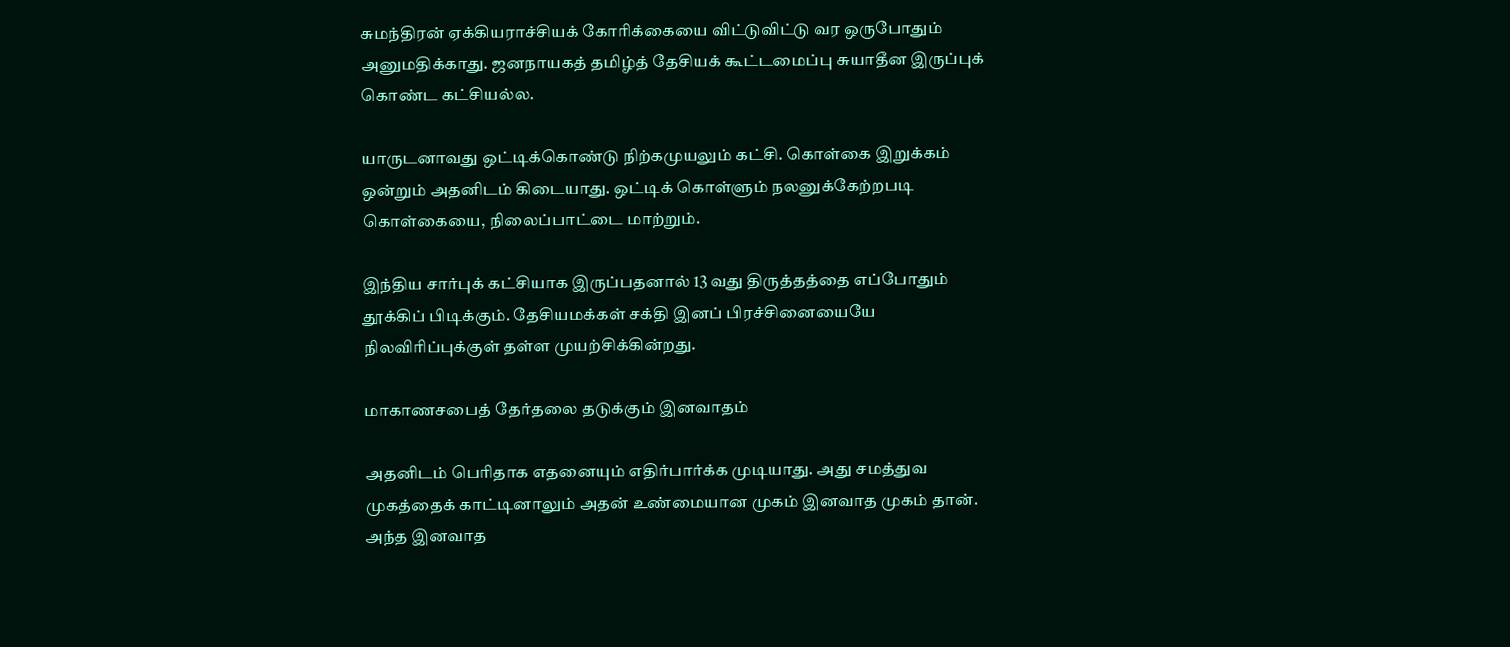சுமந்திரன் ஏக்கியராச்சியக் கோரிக்கையை விட்டுவிட்டு வர ஒருபோதும் அனுமதிக்காது. ஜனநாயகத் தமிழ்த் தேசியக் கூட்டமைப்பு சுயாதீன இருப்புக் கொண்ட கட்சியல்ல.

யாருடனாவது ஒட்டிக்கொண்டு நிற்கமுயலும் கட்சி. கொள்கை இறுக்கம் ஒன்றும் அதனிடம் கிடையாது. ஒட்டிக் கொள்ளும் நலனுக்கேற்றபடி கொள்கையை, நிலைப்பாட்டை மாற்றும்.

இந்திய சார்புக் கட்சியாக இருப்பதனால் 13 வது திருத்தத்தை எப்போதும் தூக்கிப் பிடிக்கும். தேசியமக்கள் சக்தி இனப் பிரச்சினையையே நிலவிரிப்புக்குள் தள்ள முயற்சிக்கின்றது.

மாகாணசபைத் தேர்தலை தடுக்கும் இனவாதம்

அதனிடம் பெரிதாக எதனையும் எதிர்பார்க்க முடியாது. அது சமத்துவ முகத்தைக் காட்டினாலும் அதன் உண்மையான முகம் இனவாத முகம் தான். அந்த இனவாத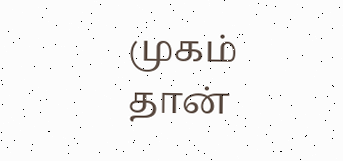முகம் தான்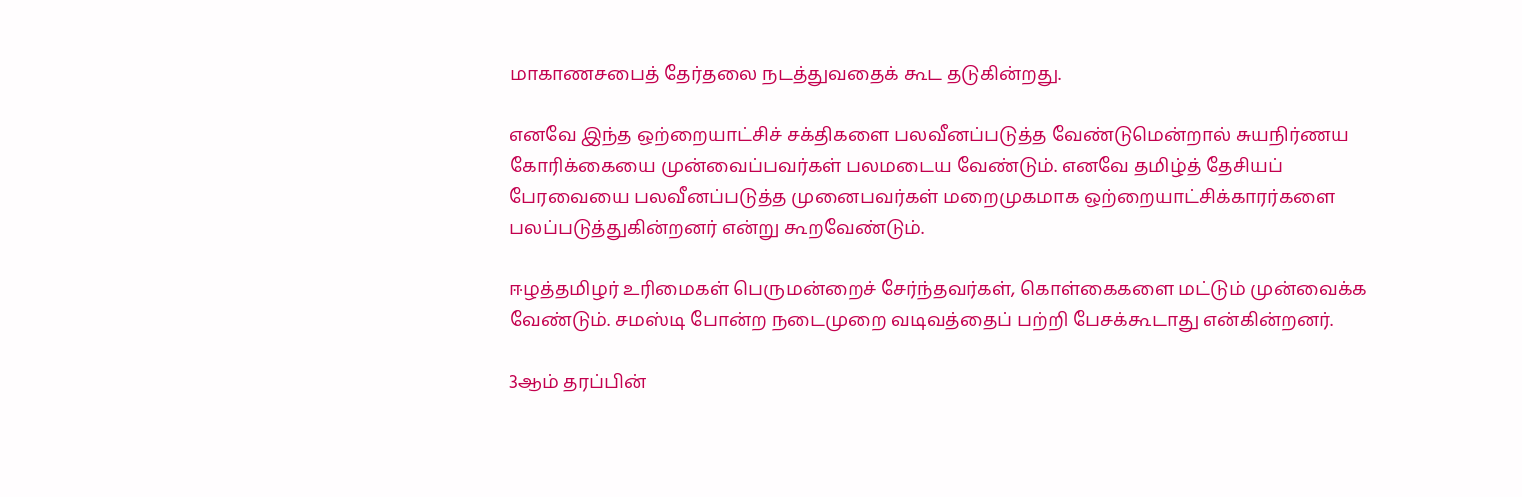மாகாணசபைத் தேர்தலை நடத்துவதைக் கூட தடுகின்றது.

எனவே இந்த ஒற்றையாட்சிச் சக்திகளை பலவீனப்படுத்த வேண்டுமென்றால் சுயநிர்ணய கோரிக்கையை முன்வைப்பவர்கள் பலமடைய வேண்டும். எனவே தமிழ்த் தேசியப் பேரவையை பலவீனப்படுத்த முனைபவர்கள் மறைமுகமாக ஒற்றையாட்சிக்காரர்களை பலப்படுத்துகின்றனர் என்று கூறவேண்டும்.

ஈழத்தமிழர் உரிமைகள் பெருமன்றைச் சேர்ந்தவர்கள், கொள்கைகளை மட்டும் முன்வைக்க வேண்டும். சமஸ்டி போன்ற நடைமுறை வடிவத்தைப் பற்றி பேசக்கூடாது என்கின்றனர்.

3ஆம் தரப்பின்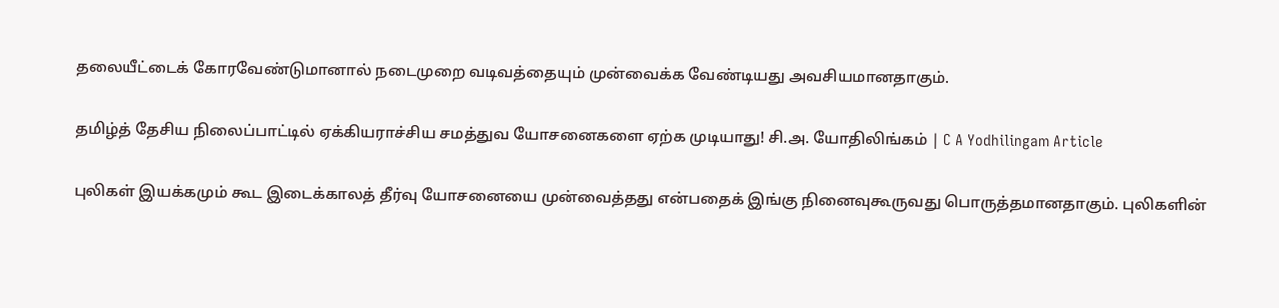தலையீட்டைக் கோரவேண்டுமானால் நடைமுறை வடிவத்தையும் முன்வைக்க வேண்டியது அவசியமானதாகும்.

தமிழ்த் தேசிய நிலைப்பாட்டில் ஏக்கியராச்சிய சமத்துவ யோசனைகளை ஏற்க முடியாது! சி.அ. யோதிலிங்கம் | C A Yodhilingam Article

புலிகள் இயக்கமும் கூட இடைக்காலத் தீர்வு யோசனையை முன்வைத்தது என்பதைக் இங்கு நினைவுகூருவது பொருத்தமானதாகும். புலிகளின்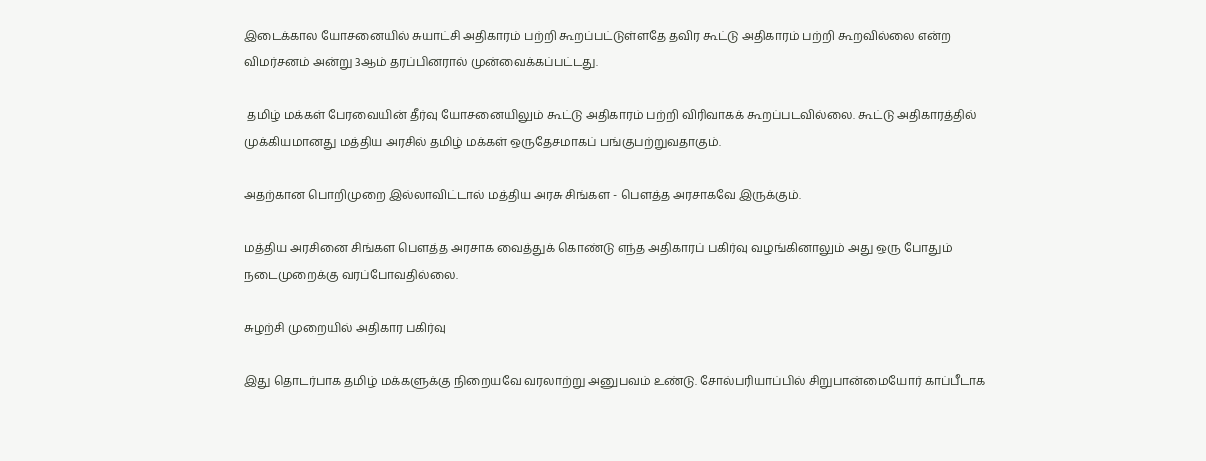இடைக்கால யோசனையில் சுயாட்சி அதிகாரம் பற்றி கூறப்பட்டுள்ளதே தவிர கூட்டு அதிகாரம் பற்றி கூறவில்லை என்ற விமர்சனம் அன்று 3ஆம் தரப்பினரால் முன்வைக்கப்பட்டது.

 தமிழ் மக்கள் பேரவையின் தீர்வு யோசனையிலும் கூட்டு அதிகாரம் பற்றி விரிவாகக் கூறப்படவில்லை. கூட்டு அதிகாரத்தில் முக்கியமானது மத்திய அரசில் தமிழ் மக்கள் ஒருதேசமாகப் பங்குபற்றுவதாகும்.

அதற்கான பொறிமுறை இல்லாவிட்டால் மத்திய அரசு சிங்கள - பௌத்த அரசாகவே இருக்கும்.

மத்திய அரசினை சிங்கள பௌத்த அரசாக வைத்துக் கொண்டு எந்த அதிகாரப் பகிர்வு வழங்கினாலும் அது ஒரு போதும் நடைமுறைக்கு வரப்போவதில்லை.

சுழற்சி முறையில் அதிகார பகிர்வு

இது தொடர்பாக தமிழ் மக்களுக்கு நிறையவே வரலாற்று அனுபவம் உண்டு. சோல்பரியாப்பில் சிறுபான்மையோர் காப்பீடாக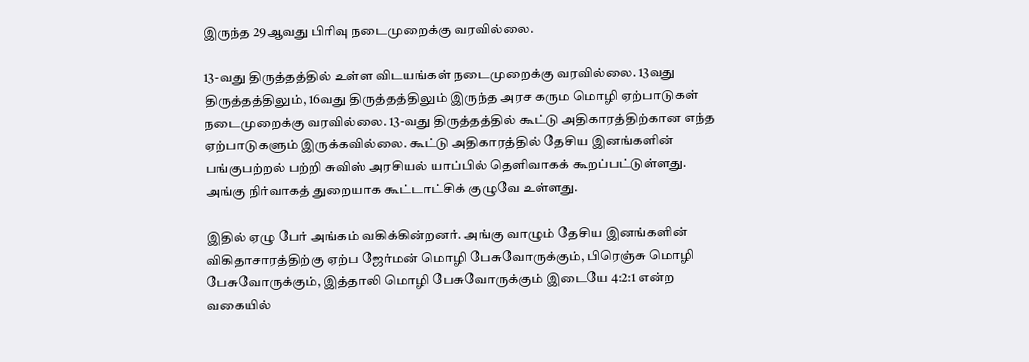இருந்த 29ஆவது பிரிவு நடைமுறைக்கு வரவில்லை.

13-வது திருத்தத்தில் உள்ள விடயங்கள் நடைமுறைக்கு வரவில்லை. 13வது திருத்தத்திலும், 16வது திருத்தத்திலும் இருந்த அரச கரும மொழி ஏற்பாடுகள் நடைமுறைக்கு வரவில்லை. 13-வது திருத்தத்தில் கூட்டு அதிகாரத்திற்கான எந்த ஏற்பாடுகளும் இருக்கவில்லை. கூட்டு அதிகாரத்தில் தேசிய இனங்களின் பங்குபற்றல் பற்றி சுவிஸ் அரசியல் யாப்பில் தெளிவாகக் கூறப்பட்டுள்ளது. அங்கு நிர்வாகத் துறையாக கூட்டாட்சிக் குழுவே உள்ளது.

இதில் ஏழு பேர் அங்கம் வகிக்கின்றனர். அங்கு வாழும் தேசிய இனங்களின் விகிதாசாரத்திற்கு ஏற்ப ஜேர்மன் மொழி பேசுவோருக்கும், பிரெஞ்சு மொழி பேசுவோருக்கும், இத்தாலி மொழி பேசுவோருக்கும் இடையே 4:2:1 என்ற வகையில்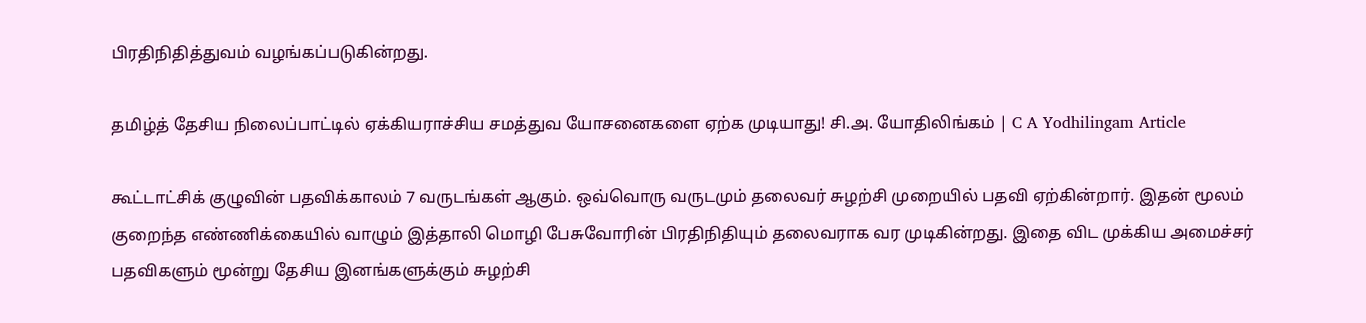பிரதிநிதித்துவம் வழங்கப்படுகின்றது.

தமிழ்த் தேசிய நிலைப்பாட்டில் ஏக்கியராச்சிய சமத்துவ யோசனைகளை ஏற்க முடியாது! சி.அ. யோதிலிங்கம் | C A Yodhilingam Article

கூட்டாட்சிக் குழுவின் பதவிக்காலம் 7 வருடங்கள் ஆகும். ஒவ்வொரு வருடமும் தலைவர் சுழற்சி முறையில் பதவி ஏற்கின்றார். இதன் மூலம் குறைந்த எண்ணிக்கையில் வாழும் இத்தாலி மொழி பேசுவோரின் பிரதிநிதியும் தலைவராக வர முடிகின்றது. இதை விட முக்கிய அமைச்சர் பதவிகளும் மூன்று தேசிய இனங்களுக்கும் சுழற்சி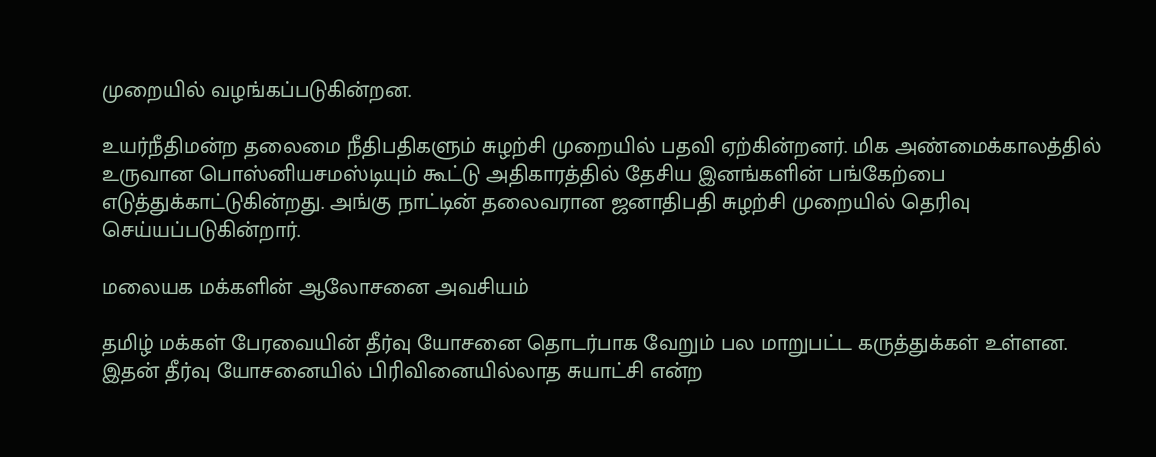முறையில் வழங்கப்படுகின்றன.

உயர்நீதிமன்ற தலைமை நீதிபதிகளும் சுழற்சி முறையில் பதவி ஏற்கின்றனர். மிக அண்மைக்காலத்தில் உருவான பொஸ்னியசமஸ்டியும் கூட்டு அதிகாரத்தில் தேசிய இனங்களின் பங்கேற்பை எடுத்துக்காட்டுகின்றது. அங்கு நாட்டின் தலைவரான ஜனாதிபதி சுழற்சி முறையில் தெரிவு செய்யப்படுகின்றார்.

மலையக மக்களின் ஆலோசனை அவசியம்

தமிழ் மக்கள் பேரவையின் தீர்வு யோசனை தொடர்பாக வேறும் பல மாறுபட்ட கருத்துக்கள் உள்ளன. இதன் தீர்வு யோசனையில் பிரிவினையில்லாத சுயாட்சி என்ற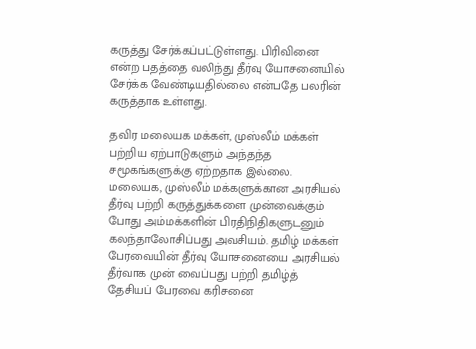கருத்து சேர்க்கப்பட்டுள்ளது. பிரிவினை என்ற பதத்தை வலிந்து தீர்வு யோசனையில் சேர்க்க வேண்டியதில்லை என்பதே பலரின் கருத்தாக உள்ளது.

தவிர மலையக மக்கள், முஸ்லீம் மக்கள் பற்றிய ஏற்பாடுகளும் அந்தந்த சமூகங்களுக்கு ஏற்றதாக இல்லை. மலையக, முஸ்லீம் மக்களுக்கான அரசியல் தீர்வு பற்றி கருத்துக்களை முன்வைக்கும் போது அம்மக்களின் பிரதிநிதிகளுடனும் கலந்தாலோசிப்பது அவசியம். தமிழ் மக்கள் பேரவையின் தீர்வு யோசனையை அரசியல் தீர்வாக முன் வைப்பது பற்றி தமிழ்த் தேசியப் பேரவை கரிசனை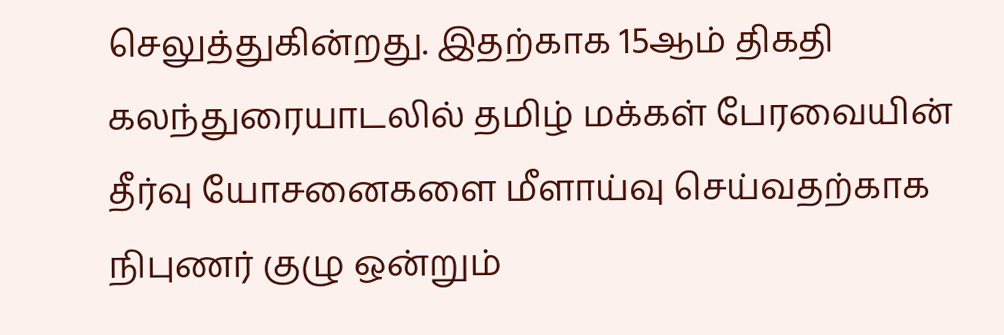செலுத்துகின்றது. இதற்காக 15ஆம் திகதி கலந்துரையாடலில் தமிழ் மக்கள் பேரவையின் தீர்வு யோசனைகளை மீளாய்வு செய்வதற்காக நிபுணர் குழு ஒன்றும்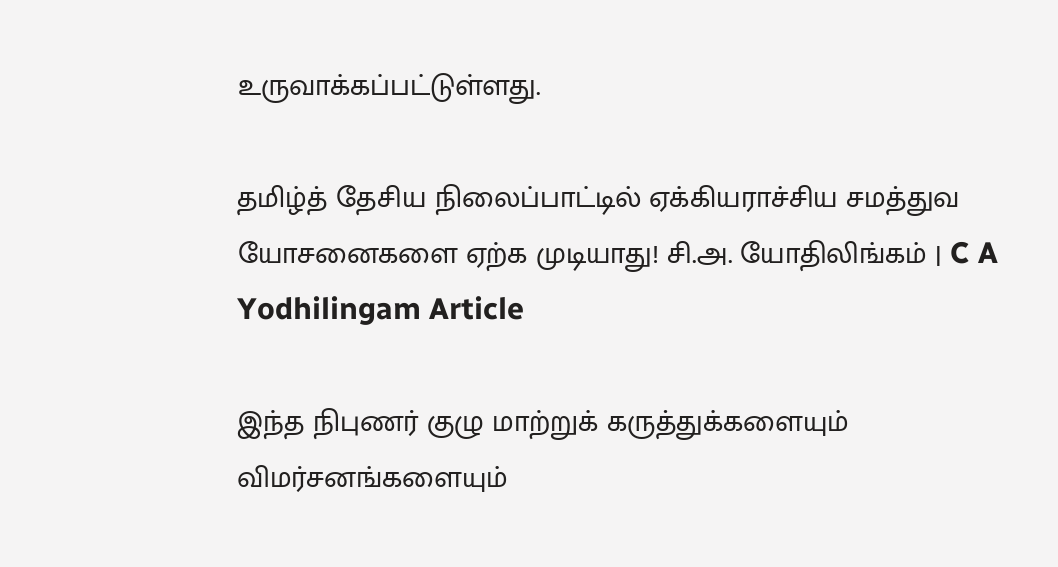உருவாக்கப்பட்டுள்ளது.

தமிழ்த் தேசிய நிலைப்பாட்டில் ஏக்கியராச்சிய சமத்துவ யோசனைகளை ஏற்க முடியாது! சி.அ. யோதிலிங்கம் | C A Yodhilingam Article

இந்த நிபுணர் குழு மாற்றுக் கருத்துக்களையும் விமர்சனங்களையும்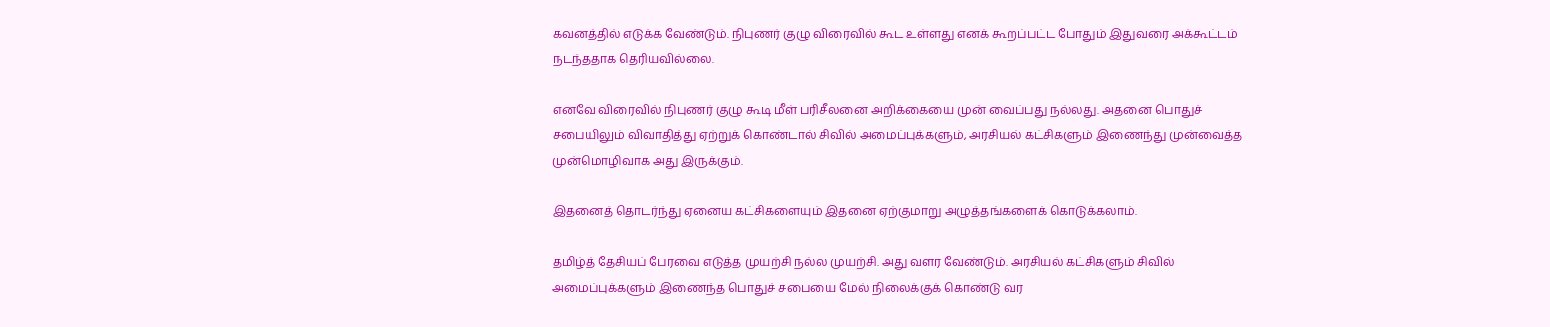கவனத்தில் எடுக்க வேண்டும். நிபுணர் குழு விரைவில் கூட உள்ளது எனக் கூறப்பட்ட போதும் இதுவரை அக்கூட்டம் நடந்ததாக தெரியவில்லை.

எனவே விரைவில் நிபுணர் குழு கூடி மீள் பரிசீலனை அறிக்கையை முன் வைப்பது நல்லது. அதனை பொதுச் சபையிலும் விவாதித்து ஏற்றுக் கொண்டால் சிவில் அமைப்புக்களும், அரசியல் கட்சிகளும் இணைந்து முன்வைத்த முன்மொழிவாக அது இருக்கும்.

இதனைத் தொடர்ந்து ஏனைய கட்சிகளையும் இதனை ஏற்குமாறு அழுத்தங்களைக் கொடுக்கலாம்.

தமிழ்த் தேசியப் பேரவை எடுத்த முயற்சி நல்ல முயற்சி. அது வளர வேண்டும். அரசியல் கட்சிகளும் சிவில் அமைப்புக்களும் இணைந்த பொதுச் சபையை மேல் நிலைக்குக் கொண்டு வர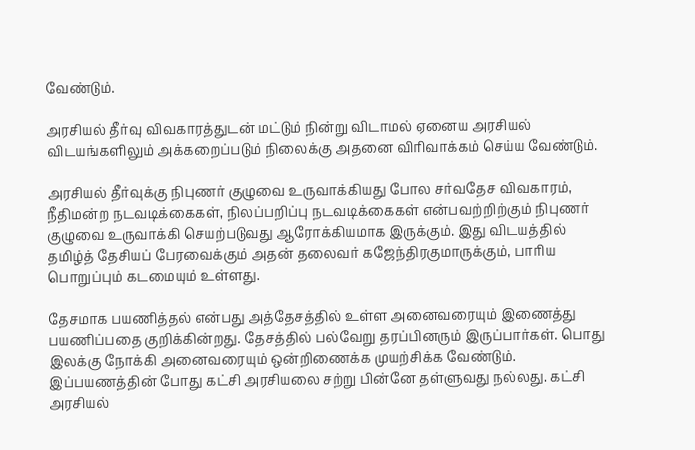வேண்டும்.

அரசியல் தீர்வு விவகாரத்துடன் மட்டும் நின்று விடாமல் ஏனைய அரசியல் விடயங்களிலும் அக்கறைப்படும் நிலைக்கு அதனை விரிவாக்கம் செய்ய வேண்டும்.

அரசியல் தீர்வுக்கு நிபுணர் குழுவை உருவாக்கியது போல சர்வதேச விவகாரம், நீதிமன்ற நடவடிக்கைகள், நிலப்பறிப்பு நடவடிக்கைகள் என்பவற்றிற்கும் நிபுணர் குழுவை உருவாக்கி செயற்படுவது ஆரோக்கியமாக இருக்கும். இது விடயத்தில் தமிழ்த் தேசியப் பேரவைக்கும் அதன் தலைவர் கஜேந்திரகுமாருக்கும், பாரிய பொறுப்பும் கடமையும் உள்ளது.

தேசமாக பயணித்தல் என்பது அத்தேசத்தில் உள்ள அனைவரையும் இணைத்து பயணிப்பதை குறிக்கின்றது. தேசத்தில் பல்வேறு தரப்பினரும் இருப்பார்கள். பொது இலக்கு நோக்கி அனைவரையும் ஒன்றிணைக்க முயற்சிக்க வேண்டும். இப்பயணத்தின் போது கட்சி அரசியலை சற்று பின்னே தள்ளுவது நல்லது. கட்சி அரசியல்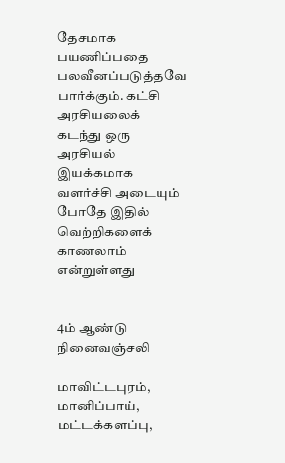தேசமாக பயணிப்பதை பலவீனப்படுத்தவே பார்க்கும். கட்சி அரசியலைக் கடந்து ஒரு அரசியல் இயக்கமாக வளர்ச்சி அடையும் போதே இதில் வெற்றிகளைக் காணலாம் என்றுள்ளது


4ம் ஆண்டு நினைவஞ்சலி

மாவிட்டபுரம், மானிப்பாய், மட்டக்களப்பு,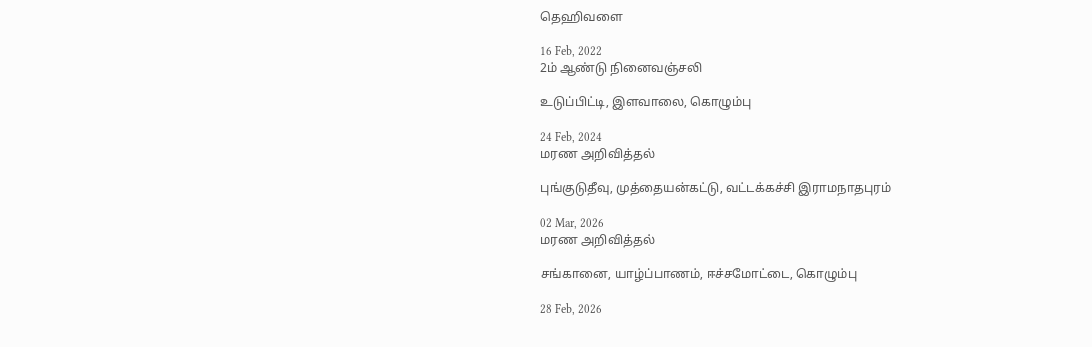தெஹிவளை

16 Feb, 2022
2ம் ஆண்டு நினைவஞ்சலி

உடுப்பிட்டி, இளவாலை, கொழும்பு

24 Feb, 2024
மரண அறிவித்தல்

புங்குடுதீவு, முத்தையன்கட்டு, வட்டக்கச்சி இராமநாதபுரம்

02 Mar, 2026
மரண அறிவித்தல்

சங்கானை, யாழ்ப்பாணம், ஈச்சமோட்டை, கொழும்பு

28 Feb, 2026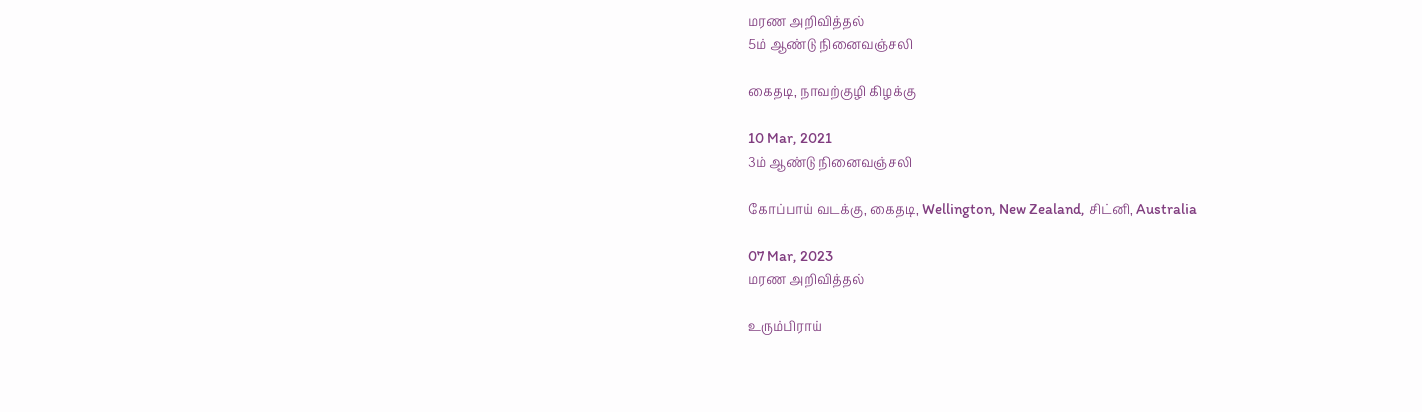மரண அறிவித்தல்
5ம் ஆண்டு நினைவஞ்சலி

கைதடி, நாவற்குழி கிழக்கு

10 Mar, 2021
3ம் ஆண்டு நினைவஞ்சலி

கோப்பாய் வடக்கு, கைதடி, Wellington, New Zealand, சிட்னி, Australia

07 Mar, 2023
மரண அறிவித்தல்

உரும்பிராய்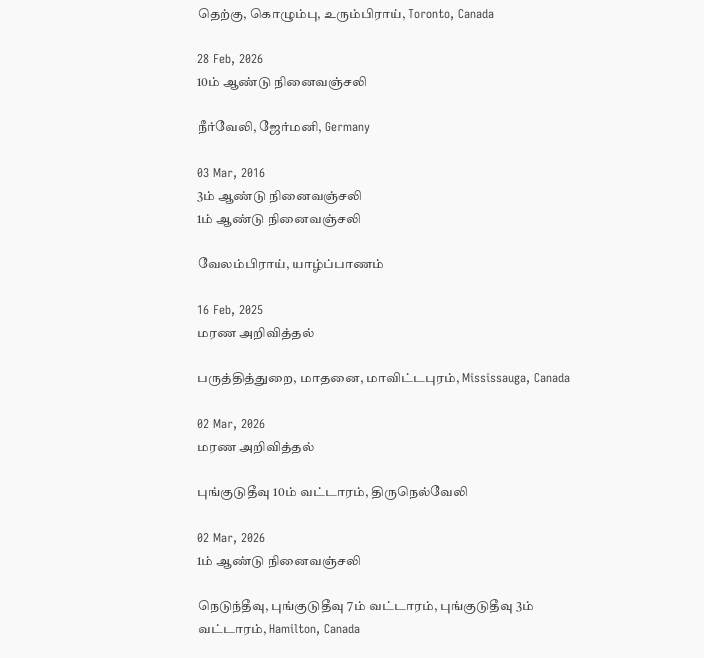தெற்கு, கொழும்பு, உரும்பிராய், Toronto, Canada

28 Feb, 2026
10ம் ஆண்டு நினைவஞ்சலி

நீர்வேலி, ஜேர்மனி, Germany

03 Mar, 2016
3ம் ஆண்டு நினைவஞ்சலி
1ம் ஆண்டு நினைவஞ்சலி

வேலம்பிராய், யாழ்ப்பாணம்

16 Feb, 2025
மரண அறிவித்தல்

பருத்தித்துறை, மாதனை, மாவிட்டபுரம், Mississauga, Canada

02 Mar, 2026
மரண அறிவித்தல்

புங்குடுதீவு 10ம் வட்டாரம், திருநெல்வேலி

02 Mar, 2026
1ம் ஆண்டு நினைவஞ்சலி

நெடுந்தீவு, புங்குடுதீவு 7ம் வட்டாரம், புங்குடுதீவு 3ம் வட்டாரம், Hamilton, Canada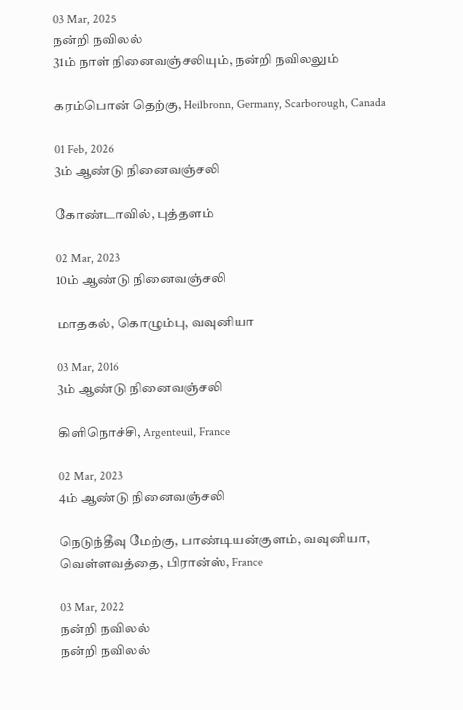03 Mar, 2025
நன்றி நவிலல்
31ம் நாள் நினைவஞ்சலியும், நன்றி நவிலலும்

கரம்பொன் தெற்கு, Heilbronn, Germany, Scarborough, Canada

01 Feb, 2026
3ம் ஆண்டு நினைவஞ்சலி

கோண்டாவில், புத்தளம்

02 Mar, 2023
10ம் ஆண்டு நினைவஞ்சலி

மாதகல், கொழும்பு, வவுனியா

03 Mar, 2016
3ம் ஆண்டு நினைவஞ்சலி

கிளிநொச்சி, Argenteuil, France

02 Mar, 2023
4ம் ஆண்டு நினைவஞ்சலி

நெடுந்தீவு மேற்கு, பாண்டியன்குளம், வவுனியா, வெள்ளவத்தை, பிரான்ஸ், France

03 Mar, 2022
நன்றி நவிலல்
நன்றி நவிலல்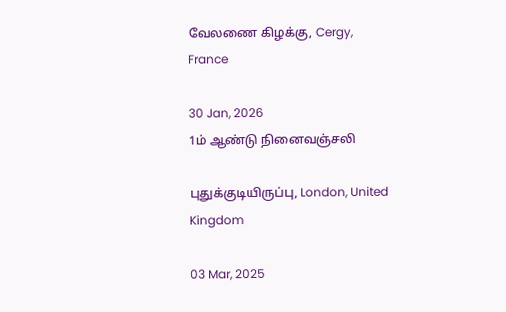வேலணை கிழக்கு, Cergy, France

30 Jan, 2026
1ம் ஆண்டு நினைவஞ்சலி

புதுக்குடியிருப்பு, London, United Kingdom

03 Mar, 2025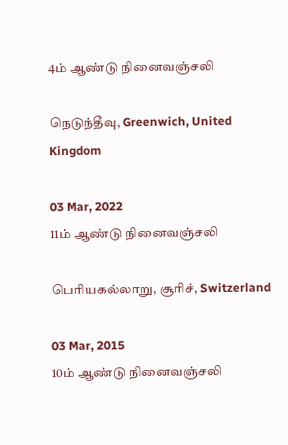4ம் ஆண்டு நினைவஞ்சலி

நெடுந்தீவு, Greenwich, United Kingdom

03 Mar, 2022
11ம் ஆண்டு நினைவஞ்சலி

பெரியகல்லாறு, சூரிச், Switzerland

03 Mar, 2015
10ம் ஆண்டு நினைவஞ்சலி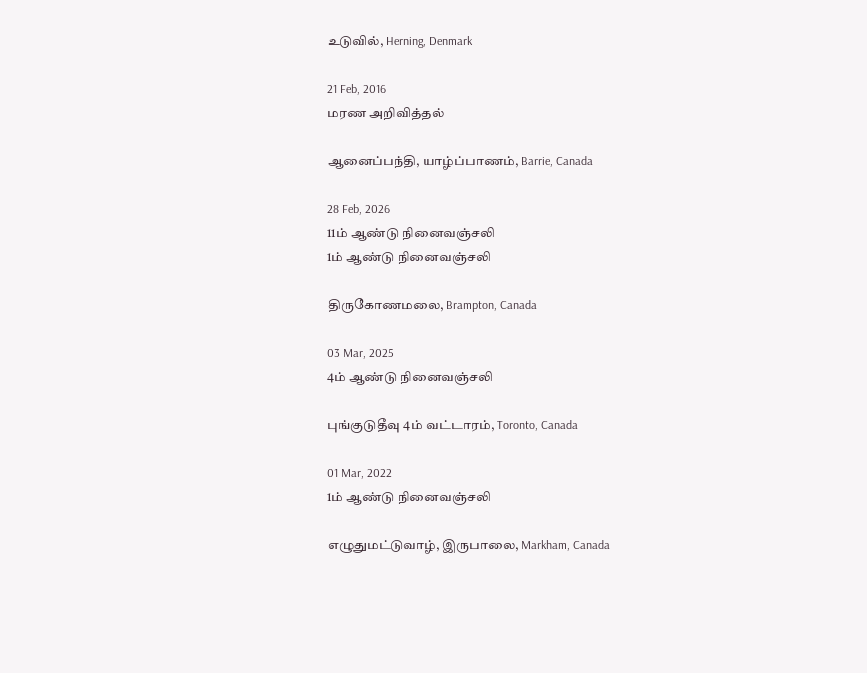உடுவில், Herning, Denmark

21 Feb, 2016
மரண அறிவித்தல்

ஆனைப்பந்தி, யாழ்ப்பாணம், Barrie, Canada

28 Feb, 2026
11ம் ஆண்டு நினைவஞ்சலி
1ம் ஆண்டு நினைவஞ்சலி

திருகோணமலை, Brampton, Canada

03 Mar, 2025
4ம் ஆண்டு நினைவஞ்சலி

புங்குடுதீவு 4ம் வட்டாரம், Toronto, Canada

01 Mar, 2022
1ம் ஆண்டு நினைவஞ்சலி

எழுதுமட்டுவாழ், இருபாலை, Markham, Canada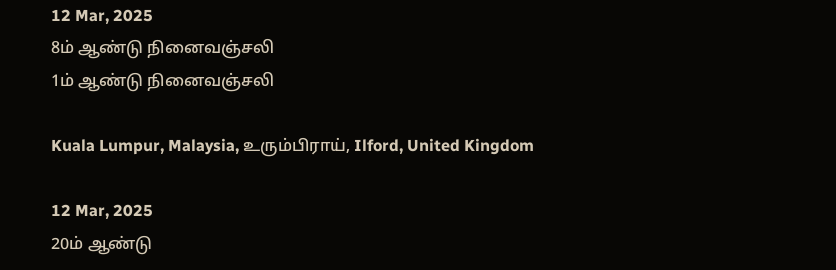12 Mar, 2025
8ம் ஆண்டு நினைவஞ்சலி
1ம் ஆண்டு நினைவஞ்சலி

Kuala Lumpur, Malaysia, உரும்பிராய், Ilford, United Kingdom

12 Mar, 2025
20ம் ஆண்டு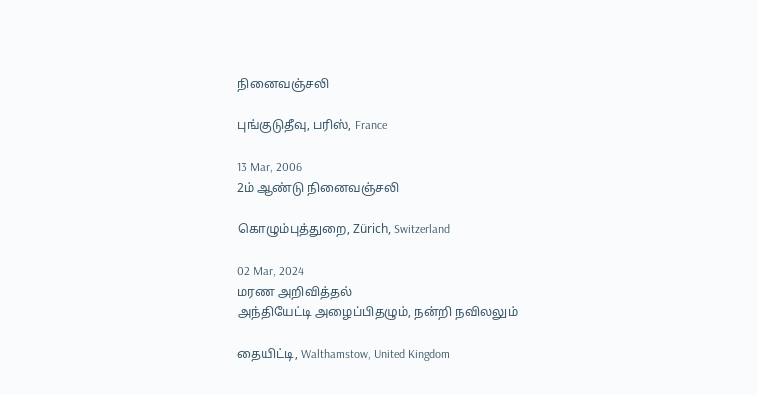நினைவஞ்சலி

புங்குடுதீவு, பரிஸ், France

13 Mar, 2006
2ம் ஆண்டு நினைவஞ்சலி

கொழும்புத்துறை, Zürich, Switzerland

02 Mar, 2024
மரண அறிவித்தல்
அந்தியேட்டி அழைப்பிதழும், நன்றி நவிலலும்

தையிட்டி, Walthamstow, United Kingdom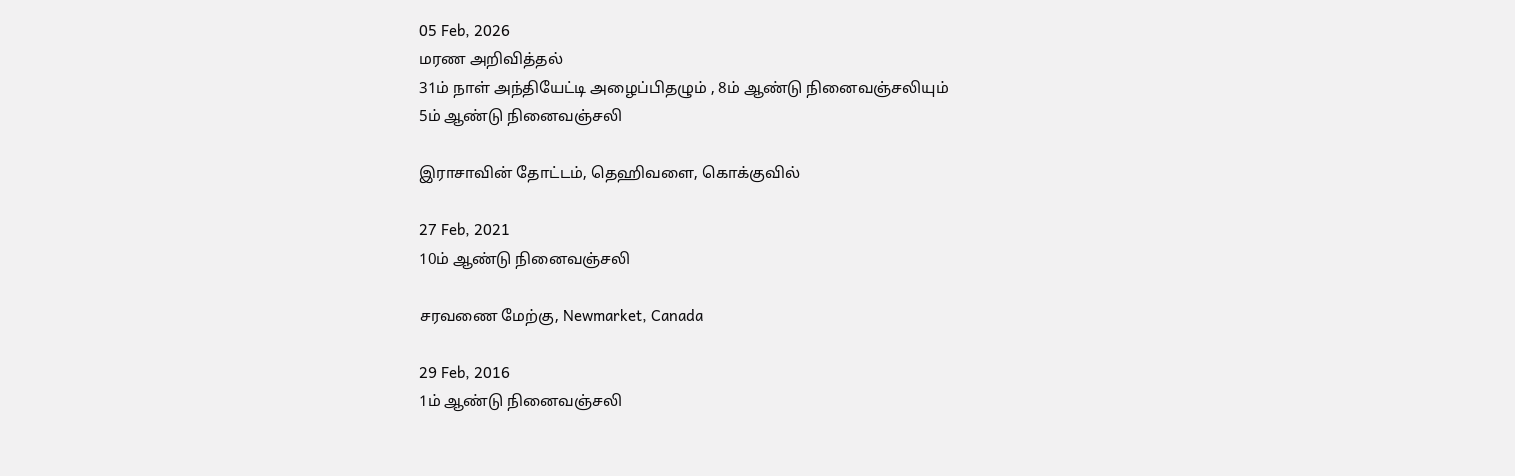05 Feb, 2026
மரண அறிவித்தல்
31ம் நாள் அந்தியேட்டி அழைப்பிதழும் , 8ம் ஆண்டு நினைவஞ்சலியும்
5ம் ஆண்டு நினைவஞ்சலி

இராசாவின் தோட்டம், தெஹிவளை, கொக்குவில்

27 Feb, 2021
10ம் ஆண்டு நினைவஞ்சலி

சரவணை மேற்கு, Newmarket, Canada

29 Feb, 2016
1ம் ஆண்டு நினைவஞ்சலி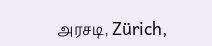அரசடி, Zürich,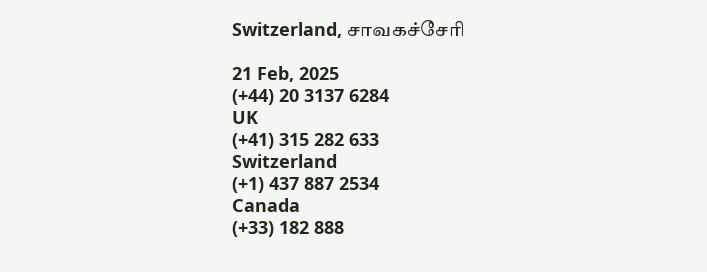Switzerland, சாவகச்சேரி

21 Feb, 2025
(+44) 20 3137 6284
UK
(+41) 315 282 633
Switzerland
(+1) 437 887 2534
Canada
(+33) 182 888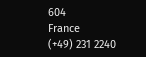604
France
(+49) 231 2240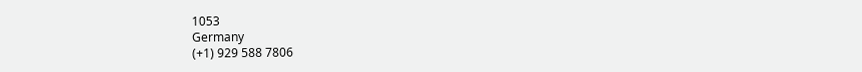1053
Germany
(+1) 929 588 7806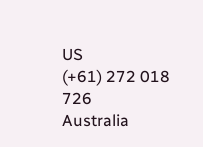US
(+61) 272 018 726
Australia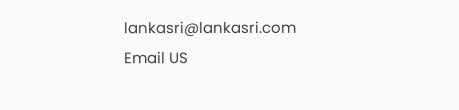lankasri@lankasri.com
Email US